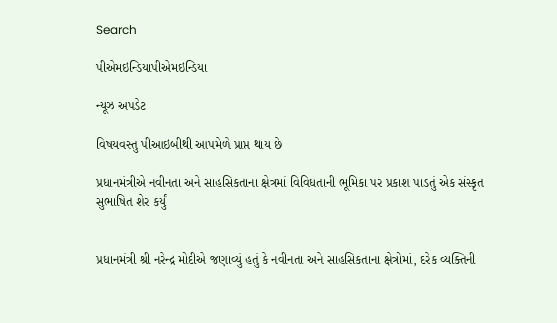Search

પીએમઇન્ડિયાપીએમઇન્ડિયા

ન્યૂઝ અપડેટ

વિષયવસ્તુ પીઆઇબીથી આપમેળે પ્રાપ્ત થાય છે

પ્રધાનમંત્રીએ નવીનતા અને સાહસિકતાના ક્ષેત્રમાં વિવિધતાની ભૂમિકા પર પ્રકાશ પાડતું એક સંસ્કૃત સુભાષિત શેર કર્યું


પ્રધાનમંત્રી શ્રી નરેન્દ્ર મોદીએ જણાવ્યું હતું કે નવીનતા અને સાહસિકતાના ક્ષેત્રોમાં, દરેક વ્યક્તિની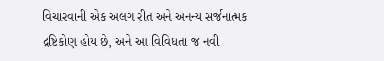વિચારવાની એક અલગ રીત અને અનન્ય સર્જનાત્મક દ્રષ્ટિકોણ હોય છે, અને આ વિવિધતા જ નવી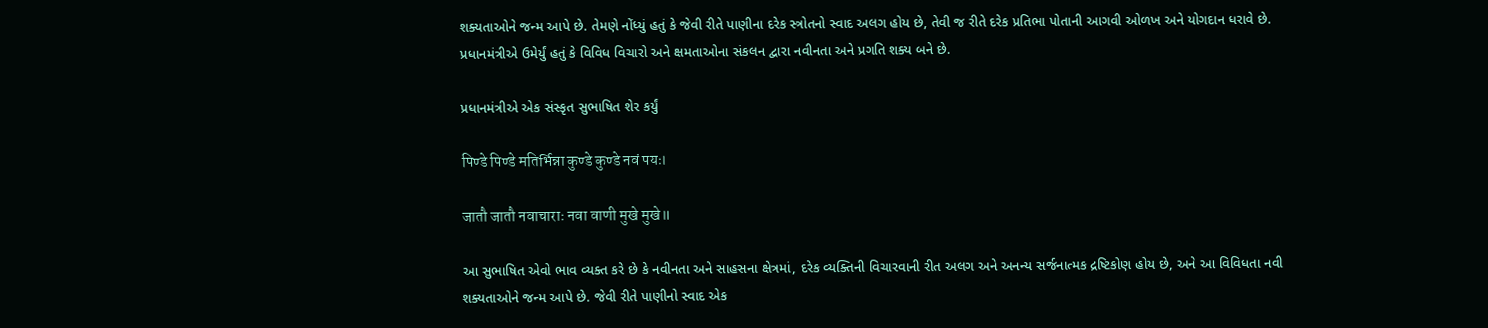શક્યતાઓને જન્મ આપે છે. તેમણે નોંધ્યું હતું કે જેવી રીતે પાણીના દરેક સ્ત્રોતનો સ્વાદ અલગ હોય છે, તેવી જ રીતે દરેક પ્રતિભા પોતાની આગવી ઓળખ અને યોગદાન ધરાવે છે. પ્રધાનમંત્રીએ ઉમેર્યું હતું કે વિવિધ વિચારો અને ક્ષમતાઓના સંકલન દ્વારા નવીનતા અને પ્રગતિ શક્ય બને છે.

પ્રધાનમંત્રીએ એક સંસ્કૃત સુભાષિત શેર કર્યું

पिण्डे पिण्डे मतिर्भिन्ना कुण्डे कुण्डे नवं पयः।

जातौ जातौ नवाचाराः नवा वाणी मुखे मुखे॥

આ સુભાષિત એવો ભાવ વ્યક્ત કરે છે કે નવીનતા અને સાહસના ક્ષેત્રમાં, દરેક વ્યક્તિની વિચારવાની રીત અલગ અને અનન્ય સર્જનાત્મક દ્રષ્ટિકોણ હોય છે, અને આ વિવિધતા નવી શક્યતાઓને જન્મ આપે છે. જેવી રીતે પાણીનો સ્વાદ એક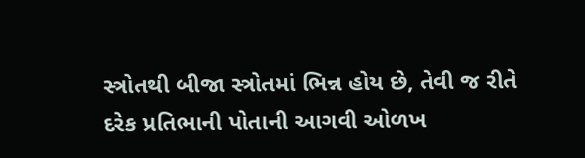સ્ત્રોતથી બીજા સ્ત્રોતમાં ભિન્ન હોય છે, તેવી જ રીતે દરેક પ્રતિભાની પોતાની આગવી ઓળખ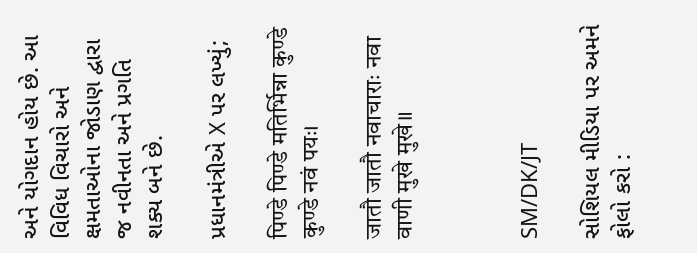અને યોગદાન હોય છે. આ વિવિધ વિચારો અને ક્ષમતાઓના જોડાણ દ્વારા જ નવીનતા અને પ્રગતિ શક્ય બને છે.

પ્રધાનમંત્રીએ X પર લખ્યું;

पिण्डे पिण्डे मतिर्भिन्ना कुण्डे कुण्डे नवं पयः।

जातौ जातौ नवाचाराः नवा वाणी मुखे मुखे॥



SM/DK/JT

સોશિયલ મીડિયા પર અમને ફોલો કરો :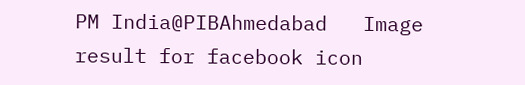PM India@PIBAhmedabad   Image result for facebook icon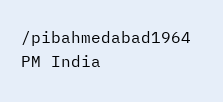/pibahmedabad1964   PM India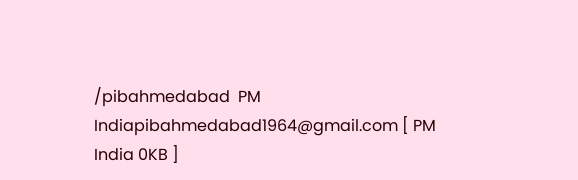/pibahmedabad  PM Indiapibahmedabad1964@gmail.com [ PM India 0KB ]